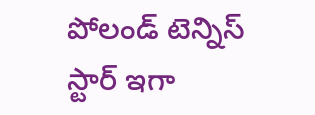పోలండ్ టెన్నిస్ స్టార్ ఇగా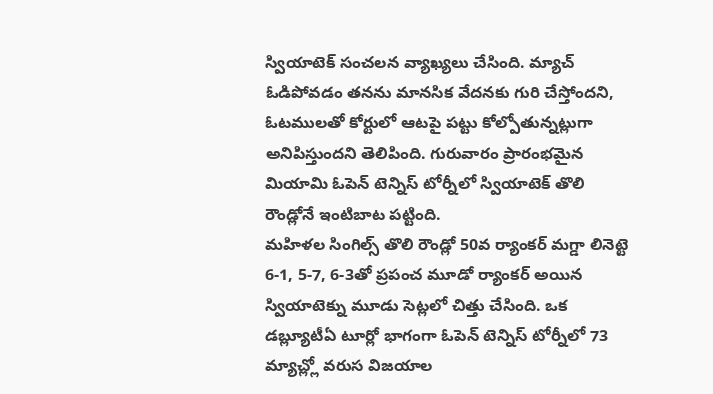స్వియాటెక్ సంచలన వ్యాఖ్యలు చేసింది. మ్యాచ్ ఓడిపోవడం తనను మానసిక వేదనకు గురి చేస్తోందని, ఓటములతో కోర్టులో ఆటపై పట్టు కోల్పోతున్నట్లుగా అనిపిస్తుందని తెలిపింది. గురువారం ప్రారంభమైన మియామి ఓపెన్ టెన్నిస్ టోర్నీలో స్వియాటెక్ తొలి రౌండ్లోనే ఇంటిబాట పట్టింది.
మహిళల సింగిల్స్ తొలి రౌండ్లో 50వ ర్యాంకర్ మగ్డా లినెట్టె 6-1, 5-7, 6-3తో ప్రపంచ మూడో ర్యాంకర్ అయిన స్వియాటెక్ను మూడు సెట్లలో చిత్తు చేసింది. ఒక డబ్ల్యూటీఏ టూర్లో భాగంగా ఓపెన్ టెన్నిస్ టోర్నీలో 73 మ్యాచ్ల్లో వరుస విజయాల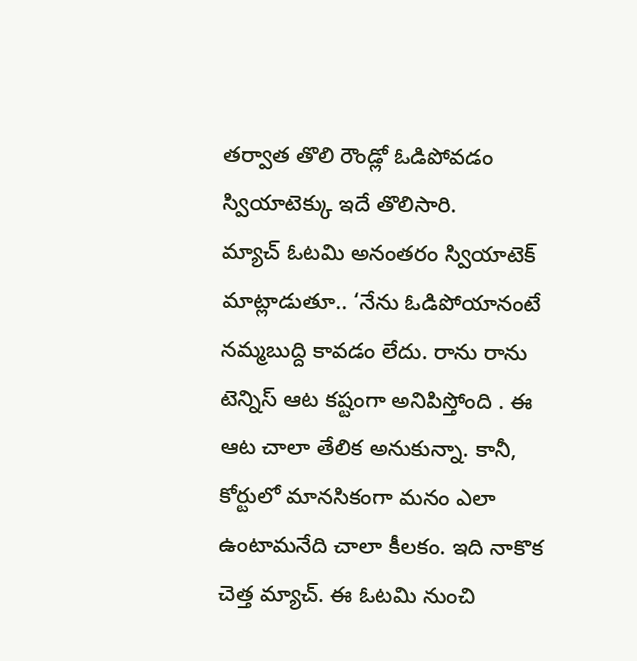తర్వాత తొలి రౌండ్లో ఓడిపోవడం స్వియాటెక్కు ఇదే తొలిసారి.
మ్యాచ్ ఓటమి అనంతరం స్వియాటెక్ మాట్లాడుతూ.. ‘నేను ఓడిపోయానంటే నమ్మబుద్ది కావడం లేదు. రాను రాను టెన్నిస్ ఆట కష్టంగా అనిపిస్తోంది . ఈ ఆట చాలా తేలిక అనుకున్నా. కానీ, కోర్టులో మానసికంగా మనం ఎలా ఉంటామనేది చాలా కీలకం. ఇది నాకొక చెత్త మ్యాచ్. ఈ ఓటమి నుంచి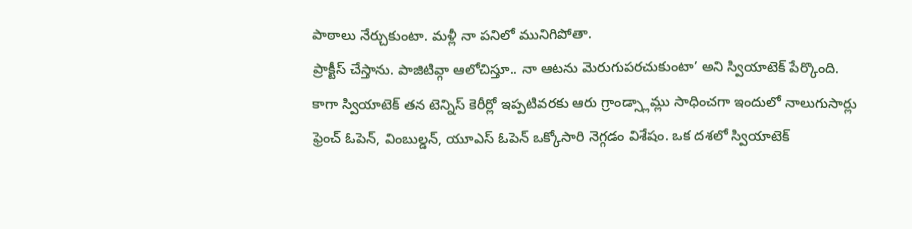పాఠాలు నేర్చుకుంటా. మళ్లీ నా పనిలో మునిగిపోతా.
ప్రాక్టీస్ చేస్తాను. పాజిటివ్గా ఆలోచిస్తూ.. నా ఆటను మెరుగుపరచుకుంటా’ అని స్వియాటెక్ పేర్కొంది. కాగా స్వియాటెక్ తన టెన్నిస్ కెరీర్లో ఇప్పటివరకు ఆరు గ్రాండ్స్లామ్లు సాధించగా ఇందులో నాలుగుసార్లు ఫ్రెంచ్ ఓపెన్, వింబుల్డన్, యూఎస్ ఓపెన్ ఒక్కోసారి నెగ్గడం విశేషం. ఒక దశలో స్వియాటెక్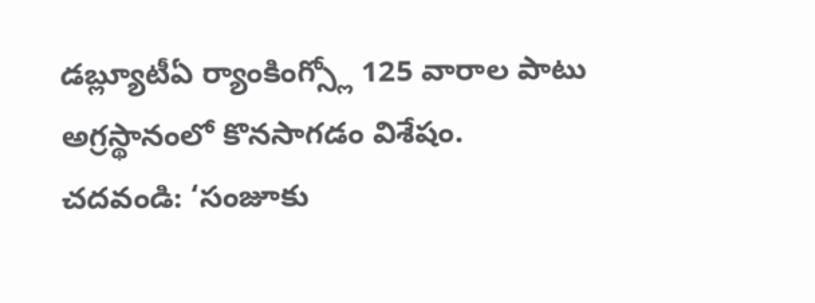డబ్ల్యూటీఏ ర్యాంకింగ్స్లో 125 వారాల పాటు అగ్రస్థానంలో కొనసాగడం విశేషం.
చదవండి: ‘సంజూకు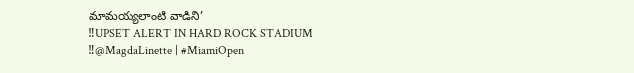మామయ్యలాంటి వాడిని’
‼UPSET ALERT IN HARD ROCK STADIUM ‼@MagdaLinette | #MiamiOpen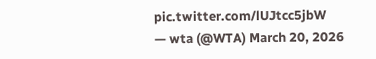pic.twitter.com/lUJtcc5jbW
— wta (@WTA) March 20, 2026